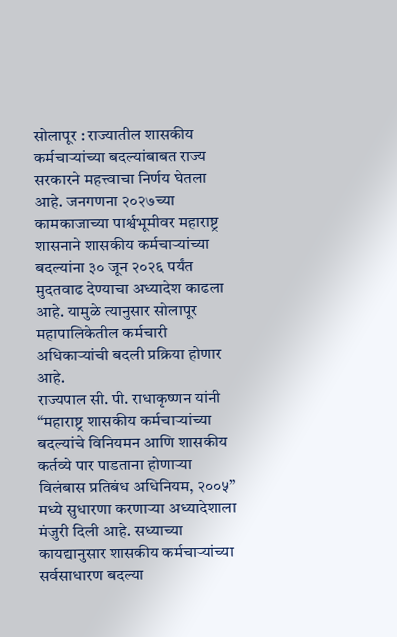सोलापूर : राज्यातील शासकीय कर्मचाऱ्यांच्या बदल्यांबाबत राज्य सरकारने महत्त्वाचा निर्णय घेतला आहे. जनगणना २०२७च्या कामकाजाच्या पार्श्वभूमीवर महाराष्ट्र शासनाने शासकीय कर्मचाऱ्यांच्या बदल्यांना ३० जून २०२६ पर्यंत मुदतवाढ देण्याचा अध्यादेश काढला आहे. यामुळे त्यानुसार सोलापूर महापालिकेतील कर्मचारी अधिकाऱ्यांची बदली प्रक्रिया होणार आहे.
राज्यपाल सी. पी. राधाकृष्णन यांनी “महाराष्ट्र शासकीय कर्मचाऱ्यांच्या बदल्यांचे विनियमन आणि शासकीय कर्तव्ये पार पाडताना होणाऱ्या विलंबास प्रतिबंध अधिनियम, २००५” मध्ये सुधारणा करणाऱ्या अध्यादेशाला मंजुरी दिली आहे. सध्याच्या कायद्यानुसार शासकीय कर्मचाऱ्यांच्या सर्वसाधारण बदल्या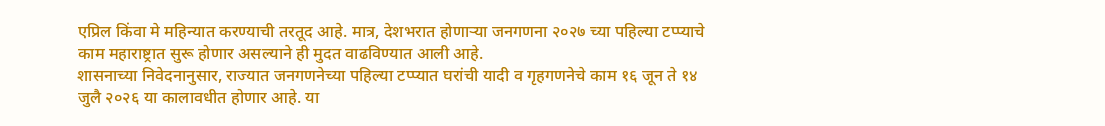एप्रिल किंवा मे महिन्यात करण्याची तरतूद आहे. मात्र, देशभरात होणाऱ्या जनगणना २०२७ च्या पहिल्या टप्प्याचे काम महाराष्ट्रात सुरू होणार असल्याने ही मुदत वाढविण्यात आली आहे.
शासनाच्या निवेदनानुसार, राज्यात जनगणनेच्या पहिल्या टप्प्यात घरांची यादी व गृहगणनेचे काम १६ जून ते १४ जुलै २०२६ या कालावधीत होणार आहे. या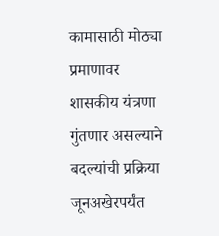कामासाठी मोठ्या प्रमाणावर शासकीय यंत्रणा गुंतणार असल्याने बदल्यांची प्रक्रिया जूनअखेरपर्यंत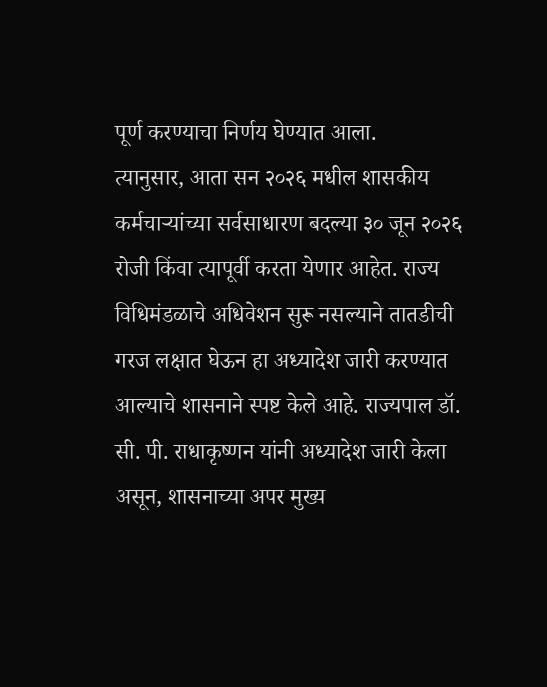पूर्ण करण्याचा निर्णय घेण्यात आला.
त्यानुसार, आता सन २०२६ मधील शासकीय कर्मचाऱ्यांच्या सर्वसाधारण बदल्या ३० जून २०२६ रोजी किंवा त्यापूर्वी करता येणार आहेत. राज्य विधिमंडळाचे अधिवेशन सुरू नसल्याने तातडीची गरज लक्षात घेऊन हा अध्यादेश जारी करण्यात आल्याचे शासनाने स्पष्ट केले आहे. राज्यपाल डॉ. सी. पी. राधाकृष्णन यांनी अध्यादेश जारी केला असून, शासनाच्या अपर मुख्य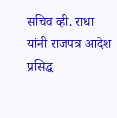सचिव व्ही. राधा यांनी राजपत्र आदेश प्रसिद्ध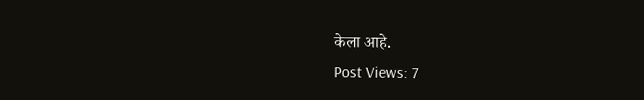केला आहे.
Post Views: 7